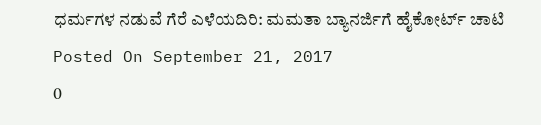ಧರ್ಮಗಳ ನಡುವೆ ಗೆರೆ ಎಳೆಯದಿರಿ: ಮಮತಾ ಬ್ಯಾನರ್ಜಿಗೆ ಹೈಕೋರ್ಟ್ ಚಾಟಿ
Posted On September 21, 2017
0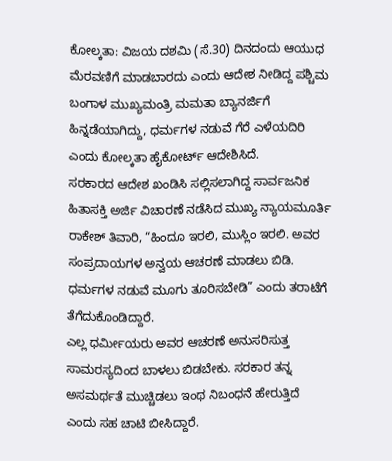ಕೋಲ್ಕತಾ: ವಿಜಯ ದಶಮಿ (ಸೆ.30) ದಿನದಂದು ಆಯುಧ ಮೆರವಣಿಗೆ ಮಾಡಬಾರದು ಎಂದು ಆದೇಶ ನೀಡಿದ್ದ ಪಶ್ಚಿಮ ಬಂಗಾಳ ಮುಖ್ಯಮಂತ್ರಿ ಮಮತಾ ಬ್ಯಾನರ್ಜಿಗೆ ಹಿನ್ನಡೆಯಾಗಿದ್ದು, ಧರ್ಮಗಳ ನಡುವೆ ಗೆರೆ ಎಳೆಯದಿರಿ ಎಂದು ಕೋಲ್ಕತಾ ಹೈಕೋರ್ಟ್ ಆದೇಶಿಸಿದೆ.
ಸರಕಾರದ ಆದೇಶ ಖಂಡಿಸಿ ಸಲ್ಲಿಸಲಾಗಿದ್ದ ಸಾರ್ವಜನಿಕ ಹಿತಾಸಕ್ತಿ ಅರ್ಜಿ ವಿಚಾರಣೆ ನಡೆಸಿದ ಮುಖ್ಯ ನ್ಯಾಯಮೂರ್ತಿ ರಾಕೇಶ್ ತಿವಾರಿ, “ಹಿಂದೂ ಇರಲಿ, ಮುಸ್ಲಿಂ ಇರಲಿ. ಅವರ ಸಂಪ್ರದಾಯಗಳ ಅನ್ವಯ ಆಚರಣೆ ಮಾಡಲು ಬಿಡಿ. ಧರ್ಮಗಳ ನಡುವೆ ಮೂಗು ತೂರಿಸಬೇಡಿ” ಎಂದು ತರಾಟೆಗೆ ತೆಗೆದುಕೊಂಡಿದ್ದಾರೆ.
ಎಲ್ಲ ಧರ್ಮೀಯರು ಅವರ ಆಚರಣೆ ಅನುಸರಿಸುತ್ತ ಸಾಮರಸ್ಯದಿಂದ ಬಾಳಲು ಬಿಡಬೇಕು. ಸರಕಾರ ತನ್ನ ಅಸಮರ್ಥತೆ ಮುಚ್ಚಿಡಲು ಇಂಥ ನಿಬಂಧನೆ ಹೇರುತ್ತಿದೆ ಎಂದು ಸಹ ಚಾಟಿ ಬೀಸಿದ್ದಾರೆ.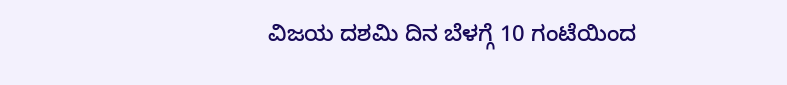ವಿಜಯ ದಶಮಿ ದಿನ ಬೆಳಗ್ಗೆ 10 ಗಂಟೆಯಿಂದ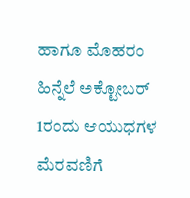ಹಾಗೂ ಮೊಹರಂ ಹಿನ್ನೆಲೆ ಅಕ್ಟೋಬರ್ 1ರಂದು ಆಯುಧಗಳ ಮೆರವಣಿಗೆ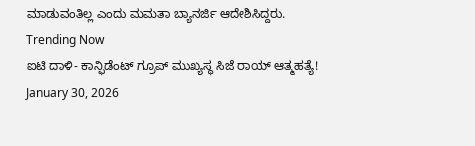ಮಾಡುವಂತಿಲ್ಲ ಎಂದು ಮಮತಾ ಬ್ಯಾನರ್ಜಿ ಆದೇಶಿಸಿದ್ದರು.
Trending Now
ಐಟಿ ದಾಳಿ- ಕಾನ್ಫಿಡೆಂಟ್ ಗ್ರೂಪ್ ಮುಖ್ಯಸ್ಥ ಸಿಜೆ ರಾಯ್ ಆತ್ಮಹತ್ಯೆ!
January 30, 2026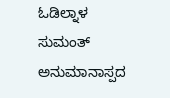ಓಡಿಲ್ನಾಳ ಸುಮಂತ್ ಅನುಮಾನಾಸ್ಪದ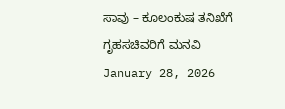ಸಾವು – ಕೂಲಂಕುಷ ತನಿಖೆಗೆ ಗೃಹಸಚಿವರಿಗೆ ಮನವಿ
January 28, 2026